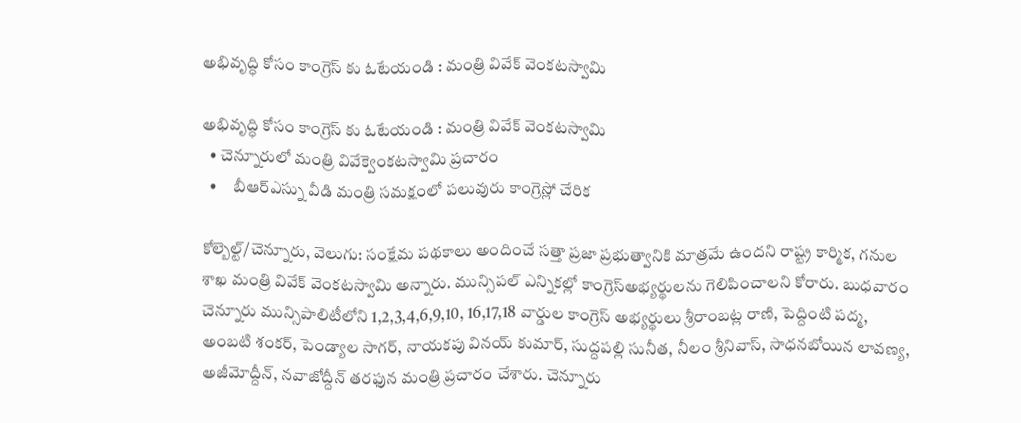అభివృద్ధి కోసం కాంగ్రెస్ కు ఓటేయండి : మంత్రి వివేక్ వెంకటస్వామి

అభివృద్ధి కోసం కాంగ్రెస్ కు ఓటేయండి : మంత్రి వివేక్ వెంకటస్వామి
  • చెన్నూరులో మంత్రి వివేక్వెంకటస్వామి ప్రచారం
  •     బీఆర్ఎస్ను వీడి మంత్రి సమక్షంలో పలువురు కాంగ్రెస్లో చేరిక

కోల్బెల్ట్/చెన్నూరు, వెలుగు: సంక్షేమ పథకాలు అందించే సత్తా ప్రజా ప్రభుత్వానికి మాత్రమే ఉందని రాష్ట్ర కార్మిక, గనుల శాఖ మంత్రి వివేక్ వెంకటస్వామి అన్నారు. మున్సిపల్ ఎన్నికల్లో కాంగ్రెస్అభ్యర్థులను గెలిపించాలని కోరారు. బుధవారం చెన్నూరు మున్సిపాలిటీలోని 1,2,3,4,6,9,10, 16,17,18 వార్డుల కాంగ్రెస్ అభ్యర్థులు శ్రీరాంబట్ల రాణి, పెద్దింటి పద్మ, అంబటి శంకర్, పెండ్యాల సాగర్, నాయకపు వినయ్ కుమార్, సుద్దపల్లి సునీత, నీలం శ్రీనివాస్, సాధనబోయిన లావణ్య, అజీమోద్దీన్, నవాజోద్దీన్ తరఫున మంత్రి ప్రచారం చేశారు. చెన్నూరు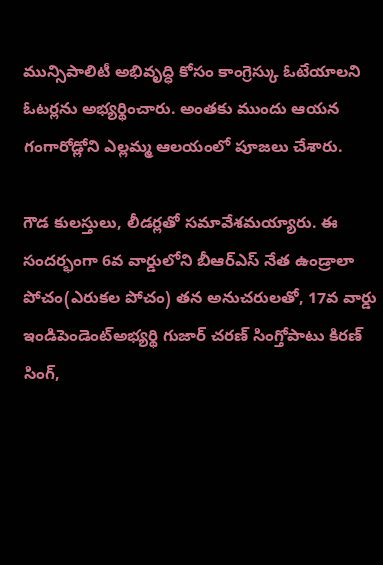మున్సిపాలిటీ అభివృద్ధి కోసం కాంగ్రెస్కు ఓటేయాలని ఓటర్లను అభ్యర్థించారు. అంతకు ముందు ఆయన గంగారోడ్లోని ఎల్లమ్మ ఆలయంలో పూజలు చేశారు.

గౌడ కులస్తులు, లీడర్లతో సమావేశమయ్యారు. ఈ సందర్భంగా 6వ వార్డులోని బీఆర్ఎస్ నేత ఉండ్రాలా పోచం(ఎరుకల పోచం) తన అనుచరులతో, 17వ వార్డు ఇండిపెండెంట్అభ్యర్థి గుజార్ చరణ్ సింగ్తోపాటు కిరణ్ సింగ్,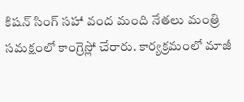కిషన్ సింగ్ సహా వంద మంది నేతలు మంత్రి సమక్షంలో కాంగ్రెస్లో చేరారు. కార్యక్రమంలో మాజీ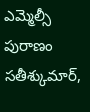ఎమ్మెల్సీ పురాణం సతీశ్కుమార్,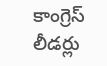కాంగ్రెస్ లీడర్లు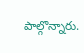పాల్గొన్నారు.